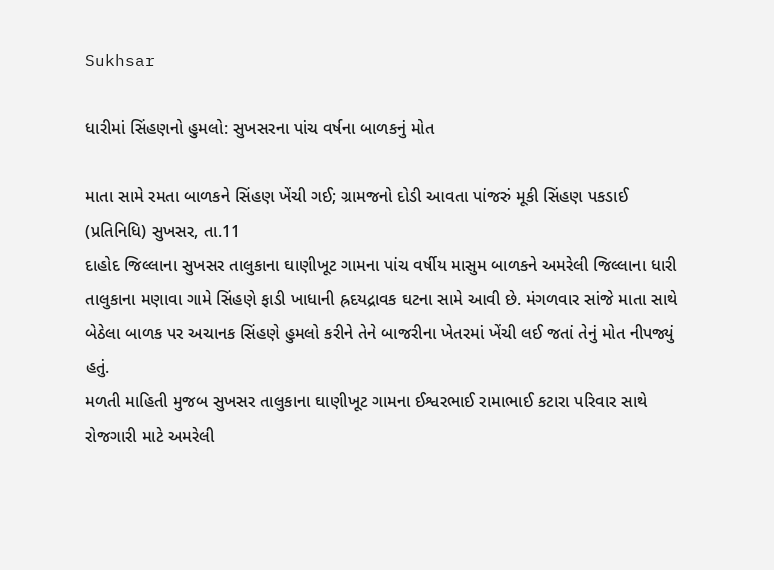Sukhsar

ધારીમાં સિંહણનો હુમલો: સુખસરના પાંચ વર્ષના બાળકનું મોત

માતા સામે રમતા બાળકને સિંહણ ખેંચી ગઈ; ગ્રામજનો દોડી આવતા પાંજરું મૂકી સિંહણ પકડાઈ
(પ્રતિનિધિ) સુખસર, તા.11
દાહોદ જિલ્લાના સુખસર તાલુકાના ઘાણીખૂટ ગામના પાંચ વર્ષીય માસુમ બાળકને અમરેલી જિલ્લાના ધારી તાલુકાના મણાવા ગામે સિંહણે ફાડી ખાધાની હ્રદયદ્રાવક ઘટના સામે આવી છે. મંગળવાર સાંજે માતા સાથે બેઠેલા બાળક પર અચાનક સિંહણે હુમલો કરીને તેને બાજરીના ખેતરમાં ખેંચી લઈ જતાં તેનું મોત નીપજ્યું હતું.
મળતી માહિતી મુજબ સુખસર તાલુકાના ઘાણીખૂટ ગામના ઈશ્વરભાઈ રામાભાઈ કટારા પરિવાર સાથે રોજગારી માટે અમરેલી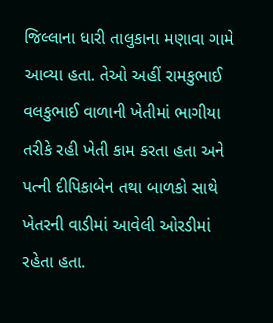જિલ્લાના ધારી તાલુકાના મણાવા ગામે આવ્યા હતા. તેઓ અહીં રામકુભાઈ વલકુભાઈ વાળાની ખેતીમાં ભાગીયા તરીકે રહી ખેતી કામ કરતા હતા અને પત્ની દીપિકાબેન તથા બાળકો સાથે ખેતરની વાડીમાં આવેલી ઓરડીમાં રહેતા હતા.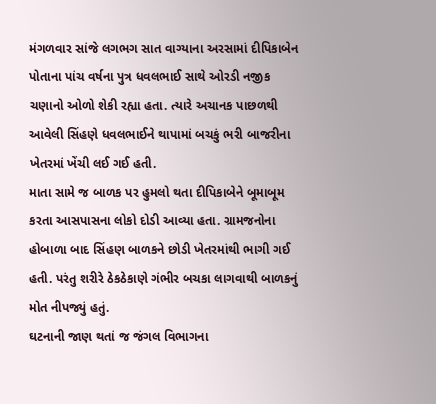મંગળવાર સાંજે લગભગ સાત વાગ્યાના અરસામાં દીપિકાબેન પોતાના પાંચ વર્ષના પુત્ર ધવલભાઈ સાથે ઓરડી નજીક ચણાનો ઓળો શેકી રહ્યા હતા. ત્યારે અચાનક પાછળથી આવેલી સિંહણે ધવલભાઈને થાપામાં બચકું ભરી બાજરીના ખેતરમાં ખેંચી લઈ ગઈ હતી.
માતા સામે જ બાળક પર હુમલો થતા દીપિકાબેને બૂમાબૂમ કરતા આસપાસના લોકો દોડી આવ્યા હતા. ગ્રામજનોના હોબાળા બાદ સિંહણ બાળકને છોડી ખેતરમાંથી ભાગી ગઈ હતી. પરંતુ શરીરે ઠેકઠેકાણે ગંભીર બચકા લાગવાથી બાળકનું મોત નીપજ્યું હતું.
ઘટનાની જાણ થતાં જ જંગલ વિભાગના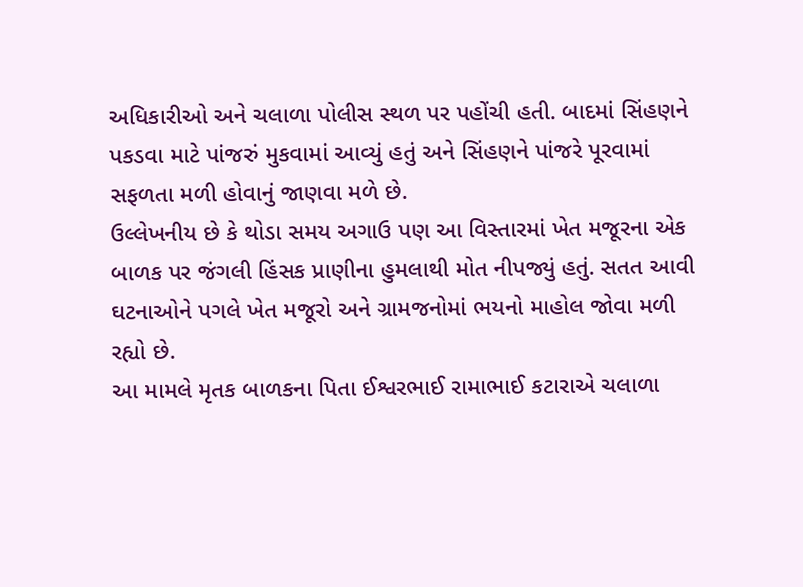અધિકારીઓ અને ચલાળા પોલીસ સ્થળ પર પહોંચી હતી. બાદમાં સિંહણને પકડવા માટે પાંજરું મુકવામાં આવ્યું હતું અને સિંહણને પાંજરે પૂરવામાં સફળતા મળી હોવાનું જાણવા મળે છે.
ઉલ્લેખનીય છે કે થોડા સમય અગાઉ પણ આ વિસ્તારમાં ખેત મજૂરના એક બાળક પર જંગલી હિંસક પ્રાણીના હુમલાથી મોત નીપજ્યું હતું. સતત આવી ઘટનાઓને પગલે ખેત મજૂરો અને ગ્રામજનોમાં ભયનો માહોલ જોવા મળી રહ્યો છે.
આ મામલે મૃતક બાળકના પિતા ઈશ્વરભાઈ રામાભાઈ કટારાએ ચલાળા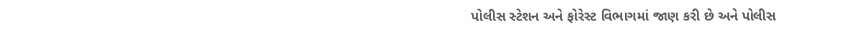પોલીસ સ્ટેશન અને ફોરેસ્ટ વિભાગમાં જાણ કરી છે અને પોલીસ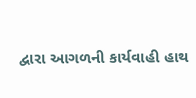દ્વારા આગળની કાર્યવાહી હાથ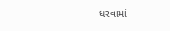ધરવામાં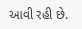આવી રહી છે.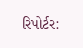રિપોર્ટર: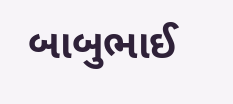બાબુભાઈ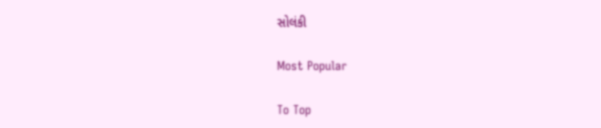સોલંકી

Most Popular

To Top